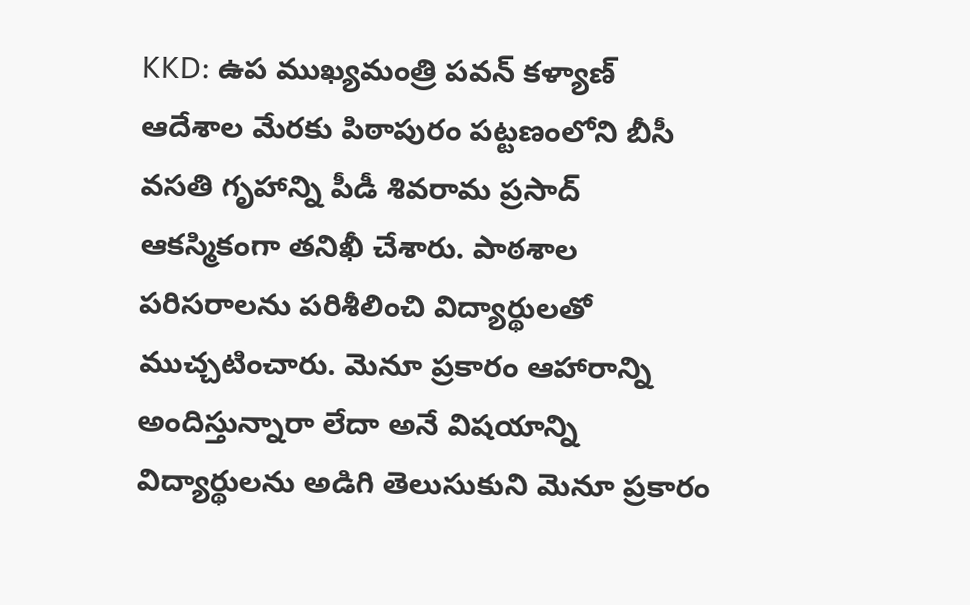KKD: ఉప ముఖ్యమంత్రి పవన్ కళ్యాణ్ ఆదేశాల మేరకు పిఠాపురం పట్టణంలోని బీసీ వసతి గృహాన్ని పీడీ శివరామ ప్రసాద్ ఆకస్మికంగా తనిఖీ చేశారు. పాఠశాల పరిసరాలను పరిశీలించి విద్యార్థులతో ముచ్చటించారు. మెనూ ప్రకారం ఆహారాన్ని అందిస్తున్నారా లేదా అనే విషయాన్ని విద్యార్థులను అడిగి తెలుసుకుని మెనూ ప్రకారం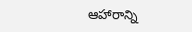ఆహారాన్ని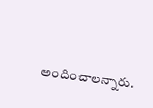అందించాలన్నారు.